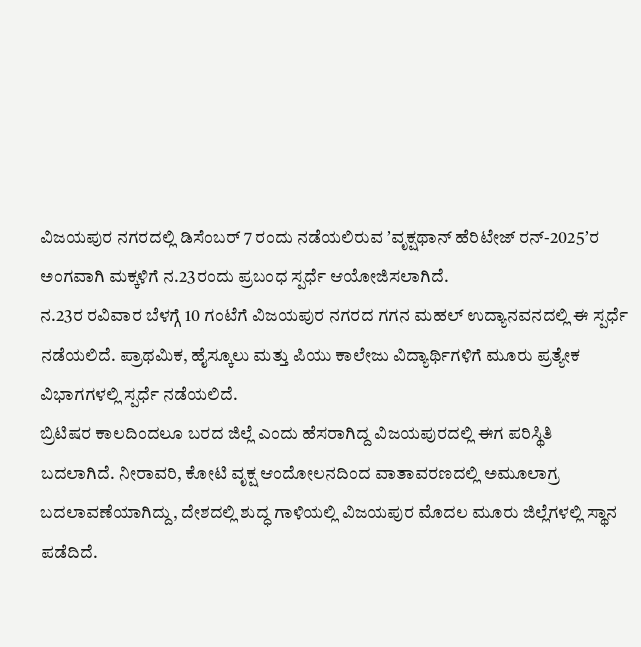ವಿಜಯಪುರ ನಗರದಲ್ಲಿ ಡಿಸೆಂಬರ್ 7 ರಂದು ನಡೆಯಲಿರುವ ʼವೃಕ್ಷಥಾನ್ ಹೆರಿಟೇಜ್ ರನ್-2025ʼರ ಅಂಗವಾಗಿ ಮಕ್ಕಳಿಗೆ ನ.23ರಂದು ಪ್ರಬಂಧ ಸ್ಪರ್ಧೆ ಆಯೋಜಿಸಲಾಗಿದೆ.
ನ.23ರ ರವಿವಾರ ಬೆಳಗ್ಗೆ 10 ಗಂಟೆಗೆ ವಿಜಯಪುರ ನಗರದ ಗಗನ ಮಹಲ್ ಉದ್ಯಾನವನದಲ್ಲಿ ಈ ಸ್ಪರ್ಧೆ ನಡೆಯಲಿದೆ. ಪ್ರಾಥಮಿಕ, ಹೈಸ್ಕೂಲು ಮತ್ತು ಪಿಯು ಕಾಲೇಜು ವಿದ್ಯಾರ್ಥಿಗಳಿಗೆ ಮೂರು ಪ್ರತ್ಯೇಕ ವಿಭಾಗಗಳಲ್ಲಿ ಸ್ಪರ್ಧೆ ನಡೆಯಲಿದೆ.
ಬ್ರಿಟಿಷರ ಕಾಲದಿಂದಲೂ ಬರದ ಜಿಲ್ಲೆ ಎಂದು ಹೆಸರಾಗಿದ್ದ ವಿಜಯಪುರದಲ್ಲಿ ಈಗ ಪರಿಸ್ಥಿತಿ ಬದಲಾಗಿದೆ. ನೀರಾವರಿ, ಕೋಟಿ ವೃಕ್ಷ ಆಂದೋಲನದಿಂದ ವಾತಾವರಣದಲ್ಲಿ ಅಮೂಲಾಗ್ರ ಬದಲಾವಣೆಯಾಗಿದ್ದು, ದೇಶದಲ್ಲಿ ಶುದ್ಧ ಗಾಳಿಯಲ್ಲಿ ವಿಜಯಪುರ ಮೊದಲ ಮೂರು ಜಿಲ್ಲೆಗಳಲ್ಲಿ ಸ್ಥಾನ ಪಡೆದಿದೆ.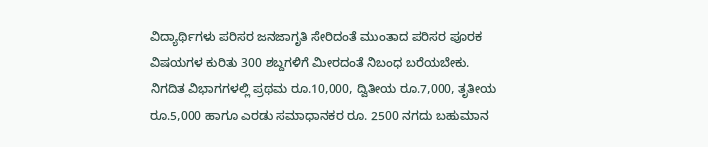ವಿದ್ಯಾರ್ಥಿಗಳು ಪರಿಸರ ಜನಜಾಗೃತಿ ಸೇರಿದಂತೆ ಮುಂತಾದ ಪರಿಸರ ಪೂರಕ ವಿಷಯಗಳ ಕುರಿತು 300 ಶಬ್ದಗಳಿಗೆ ಮೀರದಂತೆ ನಿಬಂಧ ಬರೆಯಬೇಕು.
ನಿಗದಿತ ವಿಭಾಗಗಳಲ್ಲಿ ಪ್ರಥಮ ರೂ.10,000, ದ್ವಿತೀಯ ರೂ.7,000, ತೃತೀಯ ರೂ.5,000 ಹಾಗೂ ಎರಡು ಸಮಾಧಾನಕರ ರೂ. 2500 ನಗದು ಬಹುಮಾನ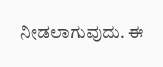ನೀಡಲಾಗುವುದು. ಈ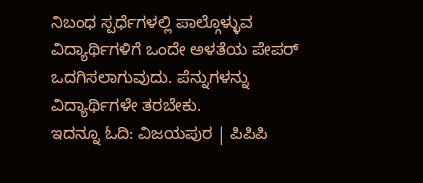ನಿಬಂಧ ಸ್ಪರ್ಧೆಗಳಲ್ಲಿ ಪಾಲ್ಗೊಳ್ಳುವ ವಿದ್ಯಾರ್ಥಿಗಳಿಗೆ ಒಂದೇ ಅಳತೆಯ ಪೇಪರ್ ಒದಗಿಸಲಾಗುವುದು. ಪೆನ್ನುಗಳನ್ನು ವಿದ್ಯಾರ್ಥಿಗಳೇ ತರಬೇಕು.
ಇದನ್ನೂ ಓದಿ: ವಿಜಯಪುರ | ಪಿಪಿಪಿ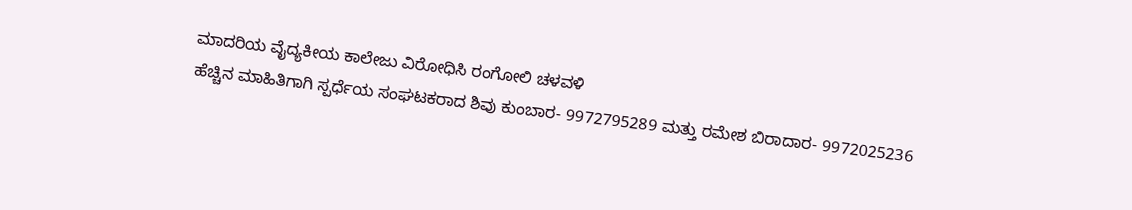ಮಾದರಿಯ ವೈದ್ಯಕೀಯ ಕಾಲೇಜು ವಿರೋಧಿಸಿ ರಂಗೋಲಿ ಚಳವಳಿ
ಹೆಚ್ಚಿನ ಮಾಹಿತಿಗಾಗಿ ಸ್ಪರ್ಧೆಯ ಸಂಘಟಕರಾದ ಶಿವು ಕುಂಬಾರ- 9972795289 ಮತ್ತು ರಮೇಶ ಬಿರಾದಾರ- 9972025236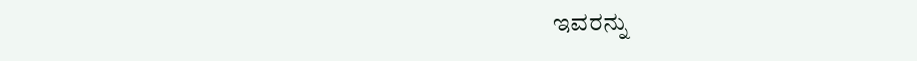ಇವರನ್ನು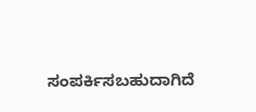ಸಂಪರ್ಕಿಸಬಹುದಾಗಿದೆ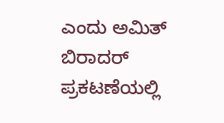ಎಂದು ಅಮಿತ್ ಬಿರಾದರ್ ಪ್ರಕಟಣೆಯಲ್ಲಿ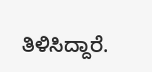ತಿಳಿಸಿದ್ದಾರೆ.